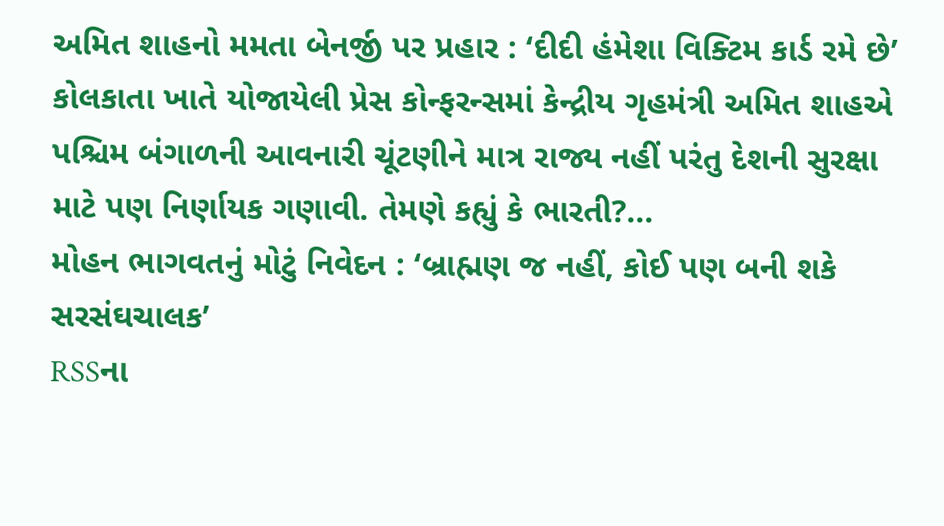અમિત શાહનો મમતા બેનર્જી પર પ્રહાર : ‘દીદી હંમેશા વિક્ટિમ કાર્ડ રમે છે’
કોલકાતા ખાતે યોજાયેલી પ્રેસ કોન્ફરન્સમાં કેન્દ્રીય ગૃહમંત્રી અમિત શાહએ પશ્ચિમ બંગાળની આવનારી ચૂંટણીને માત્ર રાજ્ય નહીં પરંતુ દેશની સુરક્ષા માટે પણ નિર્ણાયક ગણાવી. તેમણે કહ્યું કે ભારતી?...
મોહન ભાગવતનું મોટું નિવેદન : ‘બ્રાહ્મણ જ નહીં, કોઈ પણ બની શકે સરસંઘચાલક’
RSSના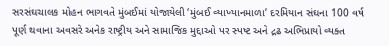સરસંઘચાલક મોહન ભાગવતે મુંબઈમાં યોજાયેલી ‘મુંબઈ વ્યાખ્યાનમાળા’ દરમિયાન સંઘના 100 વર્ષ પૂર્ણ થવાના અવસરે અનેક રાષ્ટ્રીય અને સામાજિક મુદ્દાઓ પર સ્પષ્ટ અને દ્રઢ અભિપ્રાયો વ્યક્ત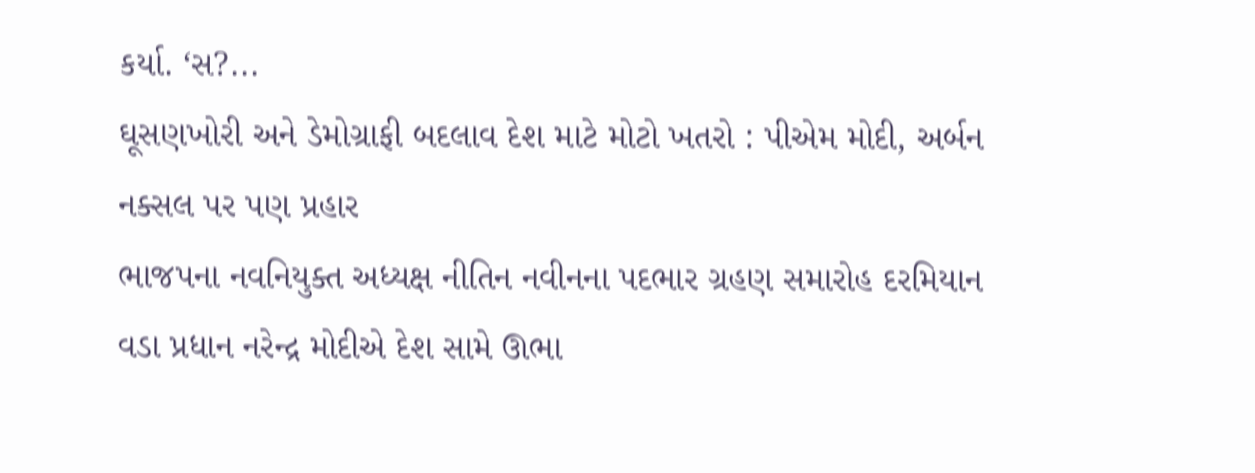કર્યા. ‘સ?...
ઘૂસણખોરી અને ડેમોગ્રાફી બદલાવ દેશ માટે મોટો ખતરો : પીએમ મોદી, અર્બન નક્સલ પર પણ પ્રહાર
ભાજપના નવનિયુક્ત અધ્યક્ષ નીતિન નવીનના પદભાર ગ્રહણ સમારોહ દરમિયાન વડા પ્રધાન નરેન્દ્ર મોદીએ દેશ સામે ઊભા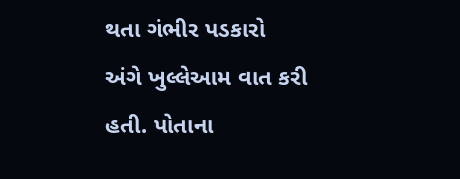થતા ગંભીર પડકારો અંગે ખુલ્લેઆમ વાત કરી હતી. પોતાના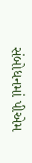સંબોધનમાં પીએમ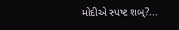મોદીએ સ્પષ્ટ શબ્?...